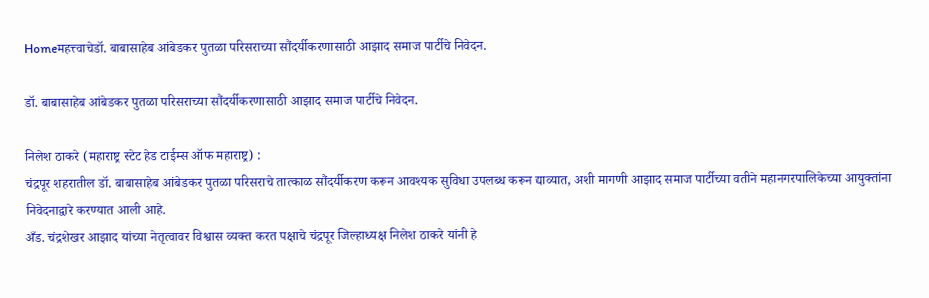Homeमहत्त्वाचेडॉ. बाबासाहेब आंबेडकर पुतळा परिसराच्या सौंदर्यीकरणासाठी आझाद समाज पार्टीचे निवेदन.

डॉ. बाबासाहेब आंबेडकर पुतळा परिसराच्या सौंदर्यीकरणासाठी आझाद समाज पार्टीचे निवेदन.

निलेश ठाकरे (महाराष्ट्र स्टेट हेड टाईम्स ऑफ महाराष्ट्र) :
चंद्रपूर शहरातील डॉ. बाबासाहेब आंबेडकर पुतळा परिसराचे तात्काळ सौंदर्यीकरण करून आवश्यक सुविधा उपलब्ध करून द्याव्यात, अशी मागणी आझाद समाज पार्टीच्या वतीने महानगरपालिकेच्या आयुक्तांना निवेदनाद्वारे करण्यात आली आहे.
अँड. चंद्रशेखर आझाद यांच्या नेतृत्वावर विश्वास व्यक्त करत पक्षाचे चंद्रपूर जिल्हाध्यक्ष निलेश ठाकरे यांनी हे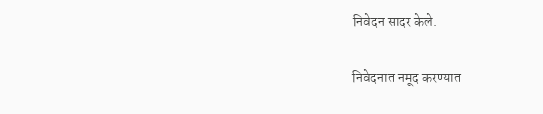निवेदन सादर केले.

निवेदनात नमूद करण्यात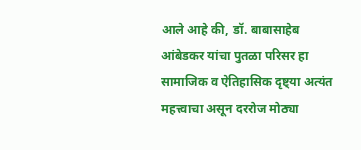आले आहे की, डॉ. बाबासाहेब आंबेडकर यांचा पुतळा परिसर हा सामाजिक व ऐतिहासिक दृष्ट्या अत्यंत महत्त्वाचा असून दररोज मोठ्या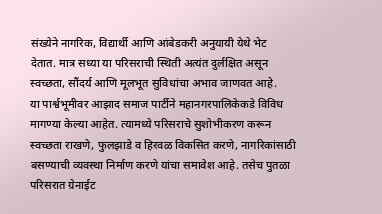संख्येने नागरिक, विद्यार्थी आणि आंबेडकरी अनुयायी येथे भेट देतात. मात्र सध्या या परिसराची स्थिती अत्यंत दुर्लक्षित असून स्वच्छता, सौंदर्य आणि मूलभूत सुविधांचा अभाव जाणवत आहे.
या पार्श्वभूमीवर आझाद समाज पार्टीने महानगरपालिकेकडे विविध मागण्या केल्या आहेत. त्यामध्ये परिसराचे सुशोभीकरण करून स्वच्छता राखणे, फुलझाडे व हिरवळ विकसित करणे, नागरिकांसाठी बसण्याची व्यवस्था निर्माण करणे यांचा समावेश आहे. तसेच पुतळा परिसरात ग्रेनाईट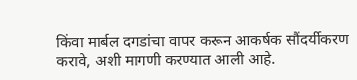किंवा मार्बल दगडांचा वापर करून आकर्षक सौंदर्यीकरण करावे, अशी मागणी करण्यात आली आहे.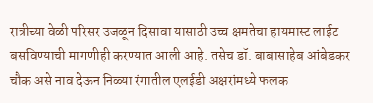रात्रीच्या वेळी परिसर उजळून दिसावा यासाठी उच्च क्षमतेचा हायमास्ट लाईट बसविण्याची मागणीही करण्यात आली आहे. तसेच डॉ. बाबासाहेब आंबेडकर चौक असे नाव देऊन निळ्या रंगातील एलईडी अक्षरांमध्ये फलक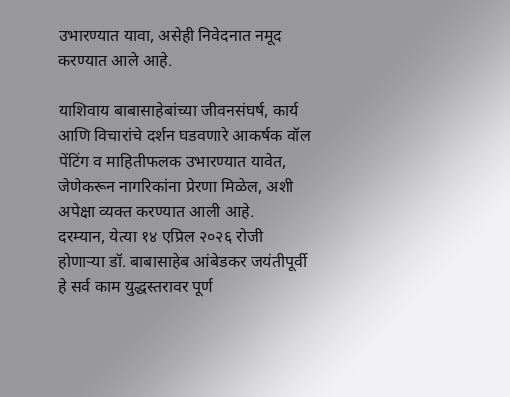उभारण्यात यावा, असेही निवेदनात नमूद करण्यात आले आहे.

याशिवाय बाबासाहेबांच्या जीवनसंघर्ष, कार्य आणि विचारांचे दर्शन घडवणारे आकर्षक वॉल पेंटिंग व माहितीफलक उभारण्यात यावेत, जेणेकरून नागरिकांना प्रेरणा मिळेल, अशी अपेक्षा व्यक्त करण्यात आली आहे.
दरम्यान, येत्या १४ एप्रिल २०२६ रोजी होणाऱ्या डॉ. बाबासाहेब आंबेडकर जयंतीपूर्वी हे सर्व काम युद्धस्तरावर पूर्ण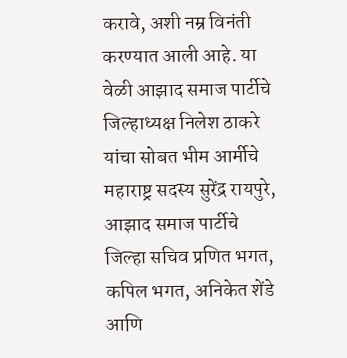करावे, अशी नम्र विनंती करण्यात आली आहे. या वेळी आझाद समाज पार्टीचे जिल्हाध्यक्ष निलेश ठाकरे यांचा सोबत भीम आर्मीचे महाराष्ट्र सदस्य सुरेंद्र रायपुरे, आझाद समाज पार्टीचे जिल्हा सचिव प्रणित भगत, कपिल भगत, अनिकेत शेंडे आणि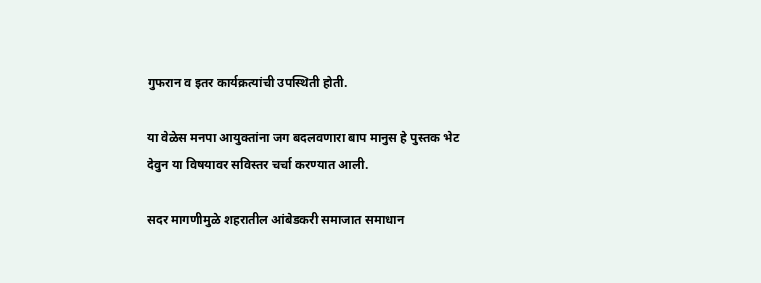गुफरान व इतर कार्यक्रत्यांची उपस्थिती होती.

या वेळेस मनपा आयुक्तांना जग बदलवणारा बाप मानुस हे पुस्तक भेट देवुन या विषयावर सविस्तर चर्चा करण्यात आली.

सदर मागणीमुळे शहरातील आंबेडकरी समाजात समाधान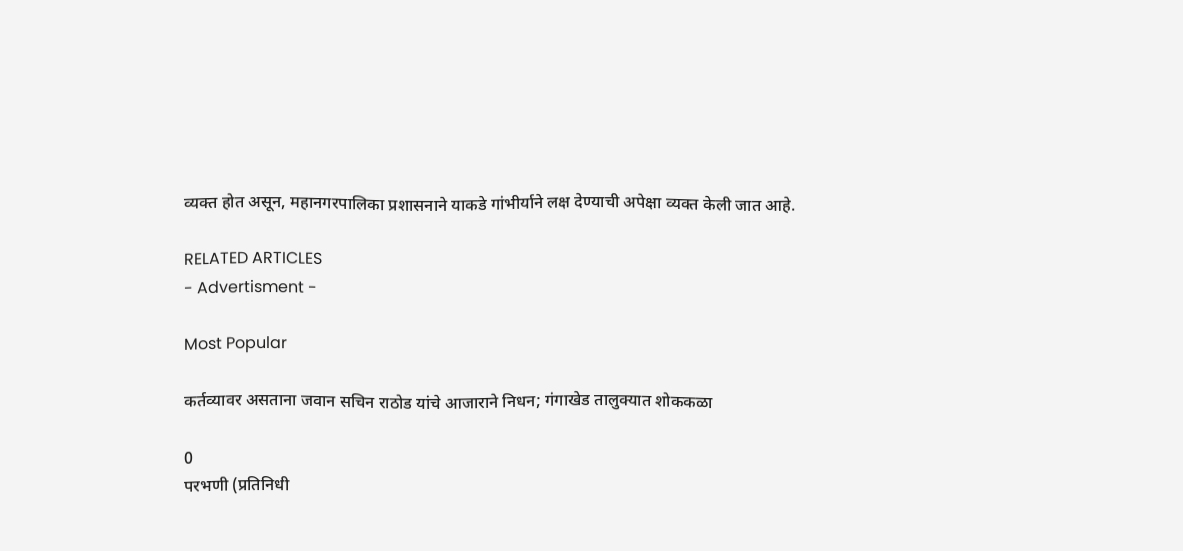व्यक्त होत असून, महानगरपालिका प्रशासनाने याकडे गांभीर्याने लक्ष देण्याची अपेक्षा व्यक्त केली जात आहे.

RELATED ARTICLES
- Advertisment -

Most Popular

कर्तव्यावर असताना जवान सचिन राठोड यांचे आजाराने निधन; गंगाखेड तालुक्यात शोककळा

0
परभणी (प्रतिनिधी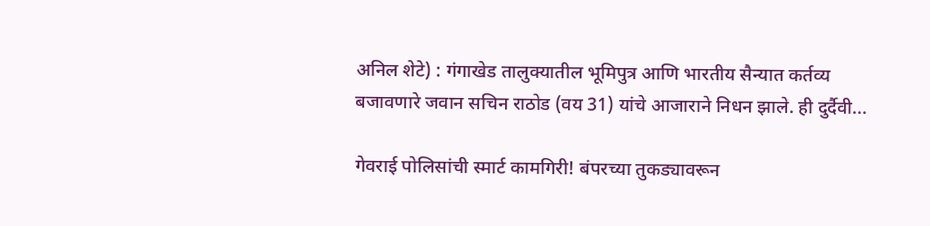अनिल शेटे) : गंगाखेड तालुक्यातील भूमिपुत्र आणि भारतीय सैन्यात कर्तव्य बजावणारे जवान सचिन राठोड (वय 31) यांचे आजाराने निधन झाले. ही दुर्दैवी...

गेवराई पोलिसांची स्मार्ट कामगिरी! बंपरच्या तुकड्यावरून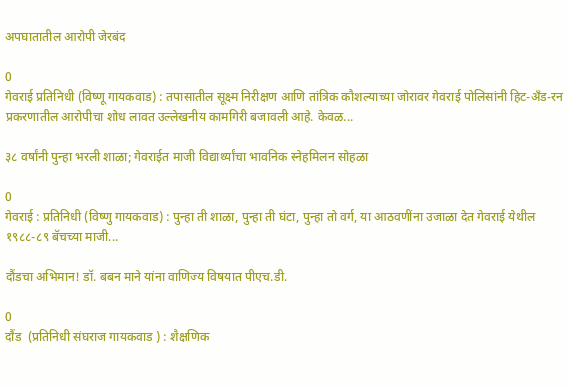अपघातातील आरोपी जेरबंद

0
गेवराई प्रतिनिधी (विष्णू गायकवाड) : तपासातील सूक्ष्म निरीक्षण आणि तांत्रिक कौशल्याच्या जोरावर गेवराई पोलिसांनी हिट-अँड-रन प्रकरणातील आरोपीचा शोध लावत उल्लेखनीय कामगिरी बजावली आहे. केवळ...

३८ वर्षांनी पुन्हा भरली शाळा; गेवराईत माजी विद्यार्थ्यांचा भावनिक स्नेहमिलन सोहळा

0
गेवराई : प्रतिनिधी (विष्णु गायकवाड) : पुन्हा ती शाळा, पुन्हा ती घंटा, पुन्हा तो वर्ग, या आठवणींना उजाळा देत गेवराई येथील १९८८-८९ बॅचच्या माजी...

दौंडचा अभिमान! डॉ. बबन माने यांना वाणिज्य विषयात पीएच.डी.

0
दौंड  (प्रतिनिधी संघराज गायकवाड ) : शैक्षणिक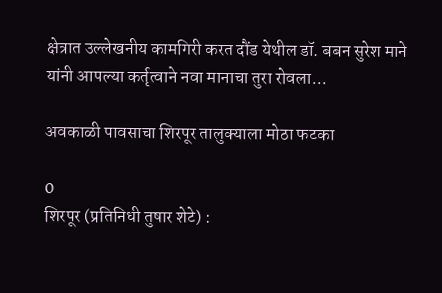क्षेत्रात उल्लेखनीय कामगिरी करत दौंड येथील डॉ. बबन सुरेश माने यांनी आपल्या कर्तृत्वाने नवा मानाचा तुरा रोवला...

अवकाळी पावसाचा शिरपूर तालुक्याला मोठा फटका

0
शिरपूर (प्रतिनिधी तुषार शेटे) :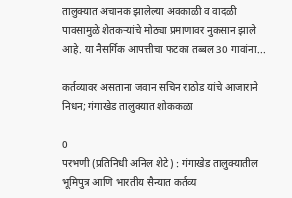तालुक्यात अचानक झालेल्या अवकाळी व वादळी पावसामुळे शेतकऱ्यांचे मोठ्या प्रमाणावर नुकसान झाले आहे. या नैसर्गिक आपत्तीचा फटका तब्बल 30 गावांना...

कर्तव्यावर असताना जवान सचिन राठोड यांचे आजाराने निधन; गंगाखेड तालुक्यात शोककळा

0
परभणी (प्रतिनिधी अनिल शेटे) : गंगाखेड तालुक्यातील भूमिपुत्र आणि भारतीय सैन्यात कर्तव्य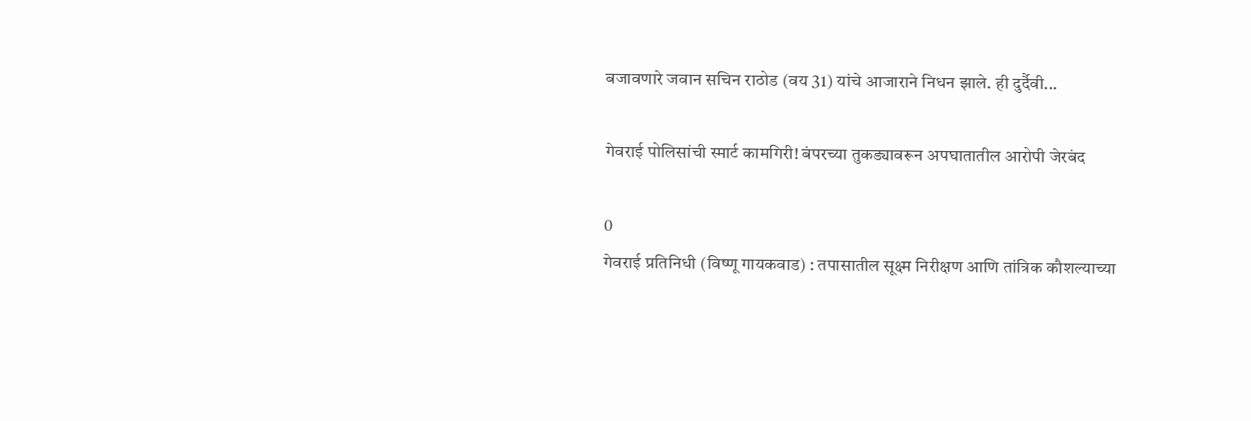बजावणारे जवान सचिन राठोड (वय 31) यांचे आजाराने निधन झाले. ही दुर्दैवी...

गेवराई पोलिसांची स्मार्ट कामगिरी! बंपरच्या तुकड्यावरून अपघातातील आरोपी जेरबंद

0
गेवराई प्रतिनिधी (विष्णू गायकवाड) : तपासातील सूक्ष्म निरीक्षण आणि तांत्रिक कौशल्याच्या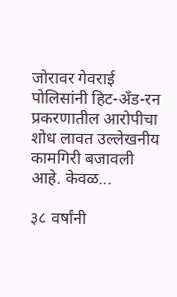जोरावर गेवराई पोलिसांनी हिट-अँड-रन प्रकरणातील आरोपीचा शोध लावत उल्लेखनीय कामगिरी बजावली आहे. केवळ...

३८ वर्षांनी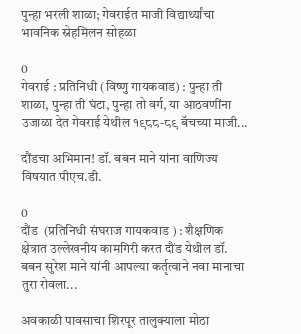पुन्हा भरली शाळा; गेवराईत माजी विद्यार्थ्यांचा भावनिक स्नेहमिलन सोहळा

0
गेवराई : प्रतिनिधी (विष्णु गायकवाड) : पुन्हा ती शाळा, पुन्हा ती घंटा, पुन्हा तो वर्ग, या आठवणींना उजाळा देत गेवराई येथील १९८८-८९ बॅचच्या माजी...

दौंडचा अभिमान! डॉ. बबन माने यांना वाणिज्य विषयात पीएच.डी.

0
दौंड  (प्रतिनिधी संघराज गायकवाड ) : शैक्षणिक क्षेत्रात उल्लेखनीय कामगिरी करत दौंड येथील डॉ. बबन सुरेश माने यांनी आपल्या कर्तृत्वाने नवा मानाचा तुरा रोवला...

अवकाळी पावसाचा शिरपूर तालुक्याला मोठा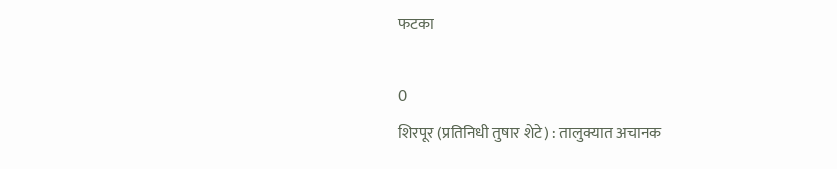फटका

0
शिरपूर (प्रतिनिधी तुषार शेटे) : तालुक्यात अचानक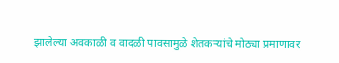झालेल्या अवकाळी व वादळी पावसामुळे शेतकऱ्यांचे मोठ्या प्रमाणावर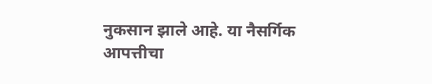नुकसान झाले आहे. या नैसर्गिक आपत्तीचा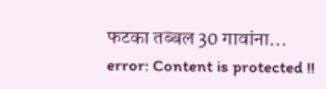फटका तब्बल 30 गावांना...
error: Content is protected !!